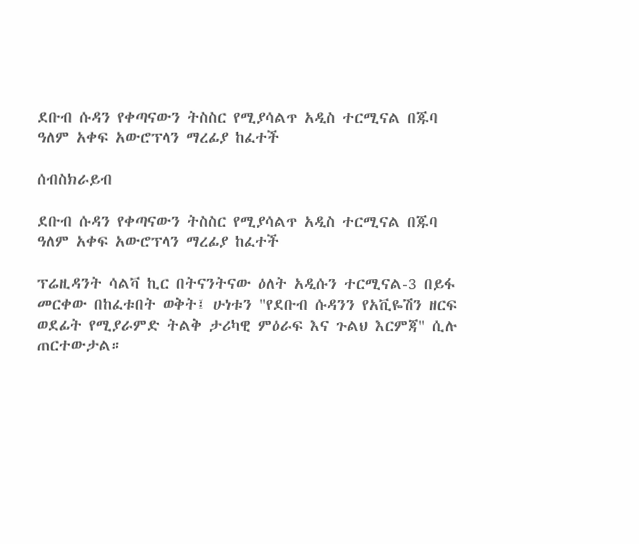ደቡብ ሱዳን የቀጣናውን ትስስር የሚያሳልጥ አዲስ ተርሚናል በጁባ ዓለም አቀፍ አውሮፕላን ማረፊያ ከፈተች

ሰብስክራይብ

ደቡብ ሱዳን የቀጣናውን ትስስር የሚያሳልጥ አዲስ ተርሚናል በጁባ ዓለም አቀፍ አውሮፕላን ማረፊያ ከፈተች

ፕሬዚዳንት ሳልቫ ኪር በትናንትናው ዕለት አዲሱን ተርሚናል-3 በይፋ መርቀው በከፈቱበት ወቅት፤ ሁነቱን "የደቡብ ሱዳንን የአቪዬሽን ዘርፍ ወደፊት የሚያራምድ ትልቅ ታሪካዊ ምዕራፍ እና ጉልህ እርምጃ" ሲሉ ጠርተውታል።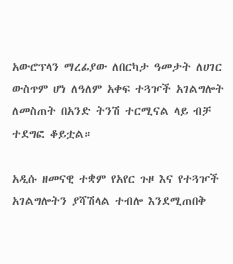አውሮፕላን ማረፊያው ለበርካታ ዓመታት ለሀገር ውስጥም ሆነ ለዓለም አቀፍ ተጓዦች አገልግሎት ለመስጠት በአንድ ትንሽ ተርሚናል ላይ ብቻ ተደግፎ ቆይቷል።

አዲሱ ዘመናዊ ተቋም የአየር ጉዞ እና የተጓዦች አገልግሎትን ያሻሽላል ተብሎ እንደሚጠበቅ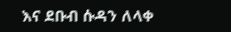እና ደቡብ ሱዳን ለላቀ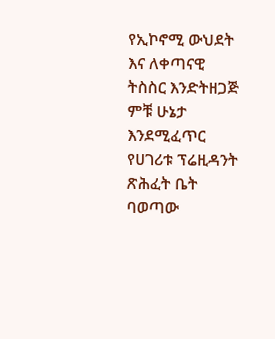የኢኮኖሚ ውህደት እና ለቀጣናዊ ትስስር እንድትዘጋጅ ምቹ ሁኔታ እንደሚፈጥር የሀገሪቱ ፕሬዚዳንት ጽሕፈት ቤት ባወጣው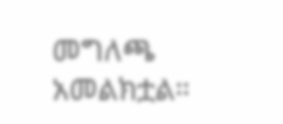መግለጫ አመልክቷል።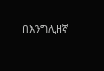በእንግሊዘኛ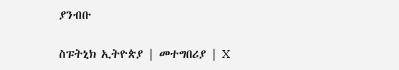ያንብቡ

ስፑትኒክ ኢትዮጵያ | መተግበሪያ | X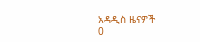አዳዲስ ዜናዎች
0